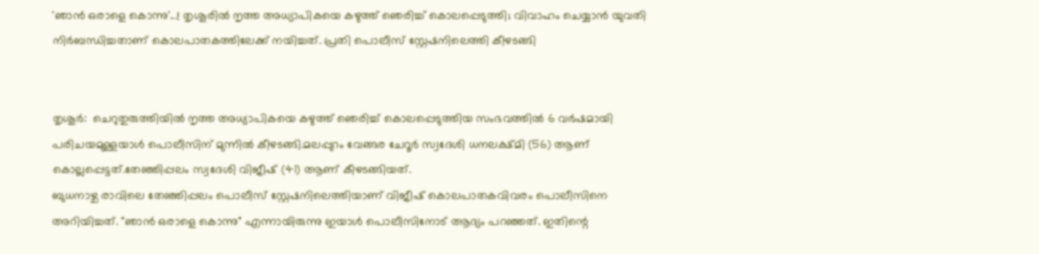'ഞാന്‍ ഒരാളെ കൊന്നു'...! തൃശൂരില്‍ നൃത്ത അധ്യാപികയെ കഴുത്ത് ഞെരിച്ച്‌ കൊലപ്പെടുത്തി; വിവാഹം ചെയ്യാൻ യുവതി നിര്‍ബന്ധിച്ചതാണ് കൊലപാതകത്തിലേക്ക് നയിച്ചത്. പ്രതി പൊലീസ് സ്റ്റേഷനിലെത്തി കീഴടങ്ങി


തൃശൂർ:  ചെറുതുരുത്തിയില്‍ നൃത്ത അധ്യാപികയെ കഴുത്ത് ഞെരിച്ച്‌ കൊലപ്പെടുത്തിയ സംഭവത്തില്‍ 6 വർഷമായി പരിചയമുള്ളയാള്‍ പൊലീസിന് മുന്നില്‍ കീഴടങ്ങി.മലപ്പുറം വേങ്ങര ചേറൂർ സ്വദേശി ധനലക്ഷ്മി (56) ആണ് കൊല്ലപ്പെട്ടത്.തേഞ്ഞിപ്പലം സ്വദേശി വിജീഷ് (41) ആണ് കീഴടങ്ങിയത്.
ബുധനാഴ്ച രാവിലെ തേഞ്ഞിപ്പലം പൊലീസ് സ്റ്റേഷനിലെത്തിയാണ് വിജീഷ് കൊലപാതകവിവരം പൊലീസിനെ അറിയിച്ചത്. "ഞാൻ ഒരാളെ കൊന്നു" എന്നായിരുന്നു ഇയാള്‍ പൊലീസിനോട് ആദ്യം പറഞ്ഞത്. ഇതിന്റെ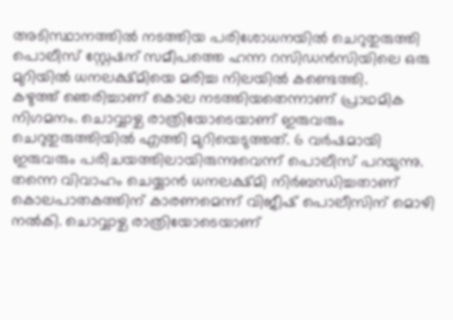അടിസ്ഥാനത്തില്‍ നടത്തിയ പരിശോധനയില്‍ ചെറുതുരുത്തി പൊലീസ് സ്റ്റേഷന് സമീപത്തെ ഹന്ന റസിഡൻസിയിലെ ഒരു മുറിയില്‍ ധനലക്ഷ്മിയെ മരിച്ച നിലയില്‍ കണ്ടെത്തി.
കഴുത്ത് ഞെരിച്ചാണ് കൊല നടത്തിയതെന്നാണ് പ്രാഥമിക നിഗമനം. ചൊവ്വാഴ്ച രാത്രിയോടെയാണ് ഇരുവരും ചെറുതുരുത്തിയില്‍ എത്തി മുറിയെടുത്തത്. 6 വർഷമായി ഇരുവരും പരിചയത്തിലായിരുന്നുവെന്ന് പൊലീസ് പറയുന്നു.
തന്നെ വിവാഹം ചെയ്യാൻ ധനലക്ഷ്മി നിർബന്ധിച്ചതാണ് കൊലപാതകത്തിന് കാരണമെന്ന് വിജീഷ് പൊലീസിന് മൊഴി നല്‍കി. ചൊവ്വാഴ്ച രാത്രിയോടെയാണ്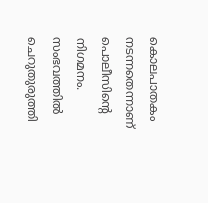കൊലപാതകം നടന്നതെന്നാണ് പൊലീസിന്റെ നിഗമനം.
സംഭവത്തില്‍ ചെറുതുരുത്തി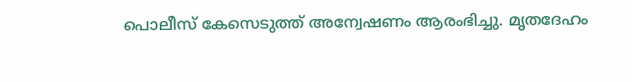പൊലീസ് കേസെടുത്ത് അന്വേഷണം ആരംഭിച്ചു. മൃതദേഹം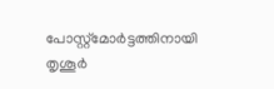പോസ്റ്റ്മോർട്ടത്തിനായി തൃശൂർ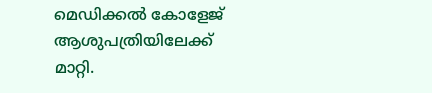മെഡിക്കല്‍ കോളേജ് ആശുപത്രിയിലേക്ക് മാറ്റി.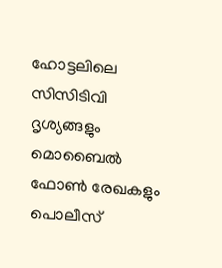ഹോട്ടലിലെ സിസിടിവി ദൃശ്യങ്ങളും മൊബൈല്‍ ഫോണ്‍ രേഖകളും പൊലീസ്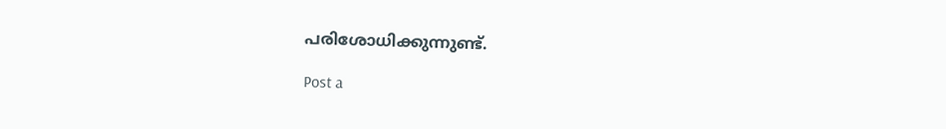പരിശോധിക്കുന്നുണ്ട്.

Post a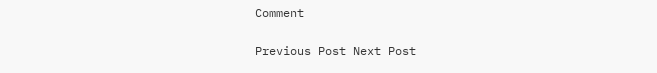Comment

Previous Post Next Post